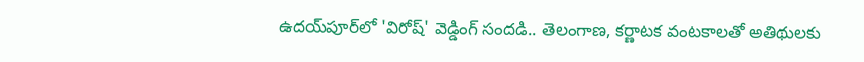ఉదయ్‌పూర్‌లో 'విరోష్' వెడ్డింగ్ సందడి.. తెలంగాణ, కర్ణాటక వంటకాలతో అతిథులకు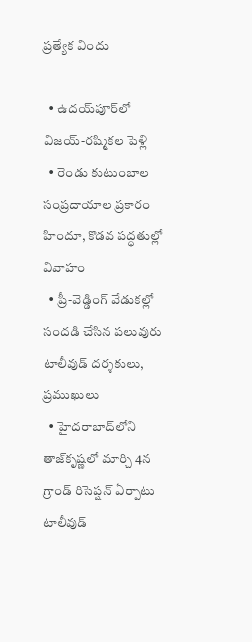ప్రత్యేక విందు

  • ఉదయ్‌పూర్‌లో విజయ్-రష్మికల పెళ్లి
  • రెండు కుటుంబాల సంప్రదాయాల ప్రకారం హిందూ, కొడవ పద్ధతుల్లో వివాహం
  • ప్రీ-వెడ్డింగ్ వేడుకల్లో సందడి చేసిన పలువురు టాలీవుడ్ దర్శకులు, ప్రముఖులు
  • హైదరాబాద్‌లోని తాజ్‌కృష్ణలో మార్చి 4న గ్రాండ్ రిసెప్షన్ ఏర్పాటు
టాలీవుడ్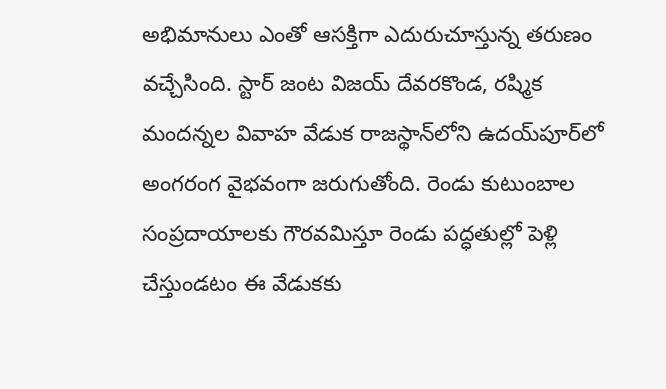అభిమానులు ఎంతో ఆసక్తిగా ఎదురుచూస్తున్న తరుణం వచ్చేసింది. స్టార్ జంట విజయ్ దేవరకొండ, రష్మిక మందన్నల వివాహ వేడుక రాజస్థాన్‌లోని ఉదయ్‌పూర్‌లో అంగరంగ వైభవంగా జరుగుతోంది. రెండు కుటుంబాల సంప్రదాయాలకు గౌరవమిస్తూ రెండు పద్ధతుల్లో పెళ్లి చేస్తుండటం ఈ వేడుకకు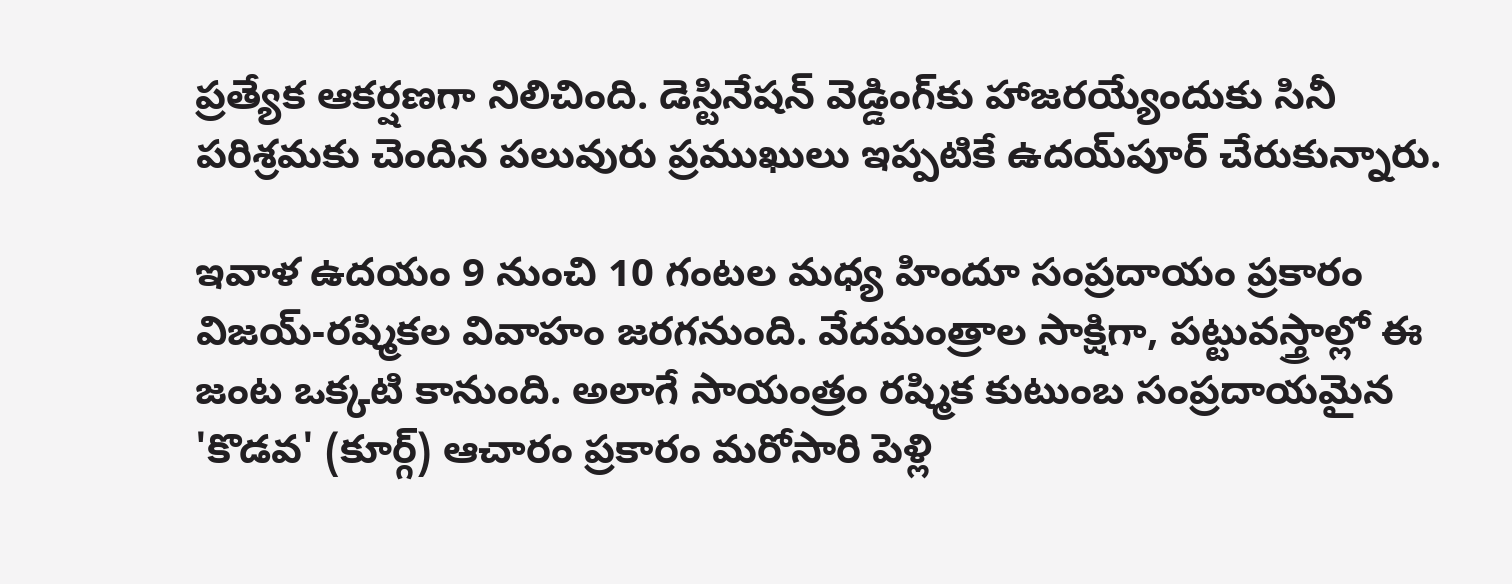ప్రత్యేక ఆకర్షణగా నిలిచింది. డెస్టినేషన్ వెడ్డింగ్‌కు హాజరయ్యేందుకు సినీ పరిశ్రమకు చెందిన పలువురు ప్రముఖులు ఇప్పటికే ఉదయ్‌పూర్ చేరుకున్నారు.

ఇవాళ‌ ఉదయం 9 నుంచి 10 గంటల మధ్య హిందూ సంప్రదాయం ప్రకారం విజయ్-రష్మికల వివాహం జర‌గ‌నుంది. వేదమంత్రాల సాక్షిగా, పట్టువస్త్రాల్లో ఈ జంట ఒక్కటి కానుంది. అలాగే సాయంత్రం రష్మిక కుటుంబ సంప్రదాయమైన 'కొడవ' (కూర్గ్) ఆచారం ప్రకారం మరోసారి పెళ్లి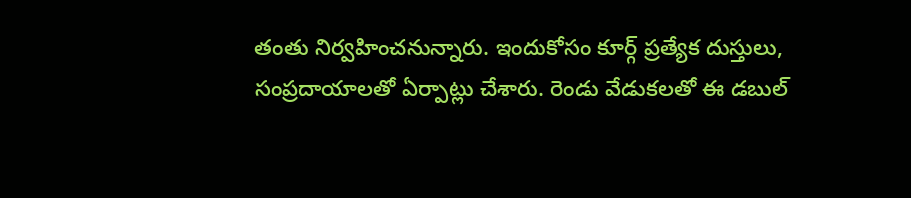తంతు నిర్వహించనున్నారు. ఇందుకోసం కూర్గ్ ప్రత్యేక దుస్తులు, సంప్రదాయాలతో ఏర్పాట్లు చేశారు. రెండు వేడుకలతో ఈ డబుల్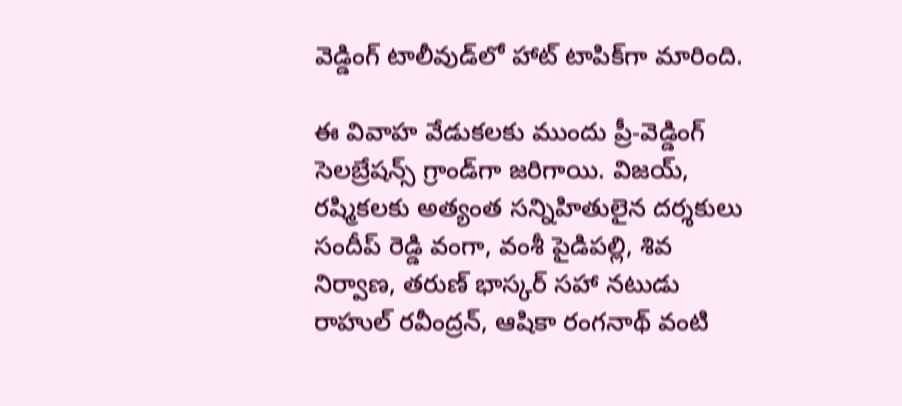వెడ్డింగ్ టాలీవుడ్‌లో హాట్ టాపిక్‌గా మారింది.

ఈ వివాహ వేడుకలకు ముందు ప్రీ-వెడ్డింగ్ సెలబ్రేషన్స్ గ్రాండ్‌గా జరిగాయి. విజయ్, రష్మికలకు అత్యంత సన్నిహితులైన దర్శకులు సందీప్ రెడ్డి వంగా, వంశీ పైడిపల్లి, శివ నిర్వాణ, తరుణ్ భాస్కర్ సహా నటుడు రాహుల్ రవీంద్రన్, ఆషికా రంగనాథ్ వంటి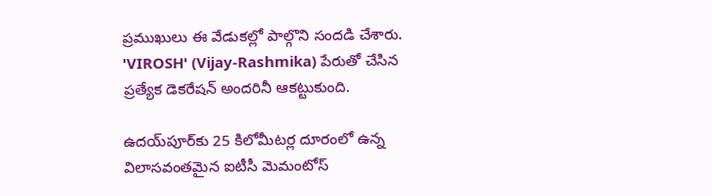ప్రముఖులు ఈ వేడుకల్లో పాల్గొని సందడి చేశారు. 'VIROSH' (Vijay-Rashmika) పేరుతో చేసిన ప్రత్యేక డెకరేషన్ అందరినీ ఆకట్టుకుంది.

ఉదయ్‌పూర్‌కు 25 కిలోమీటర్ల దూరంలో ఉన్న విలాసవంతమైన ఐటీసీ మెమంటోస్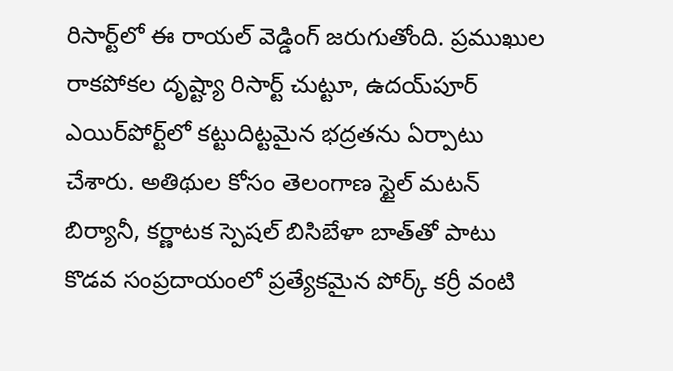రిసార్ట్‌లో ఈ రాయల్ వెడ్డింగ్ జరుగుతోంది. ప్రముఖుల రాకపోకల దృష్ట్యా రిసార్ట్ చుట్టూ, ఉదయ్‌పూర్ ఎయిర్‌పోర్ట్‌లో కట్టుదిట్టమైన భద్రతను ఏర్పాటు చేశారు. అతిథుల కోసం తెలంగాణ స్టైల్ మటన్ బిర్యానీ, కర్ణాటక స్పెషల్ బిసిబేళా బాత్‌తో పాటు కొడవ సంప్రదాయంలో ప్రత్యేకమైన పోర్క్ కర్రీ వంటి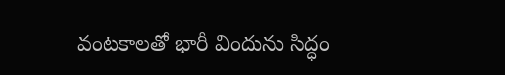వంటకాలతో భారీ విందును సిద్ధం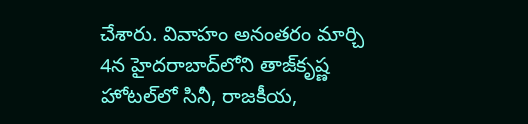చేశారు. వివాహం అనంతరం మార్చి 4న హైదరాబాద్‌లోని తాజ్‌కృష్ణ హోటల్‌లో సినీ, రాజకీయ,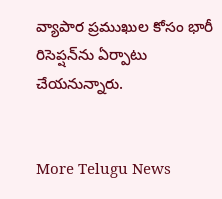వ్యాపార ప్రముఖుల కోసం భారీ రిసెప్షన్‌ను ఏర్పాటు చేయనున్నారు.


More Telugu News